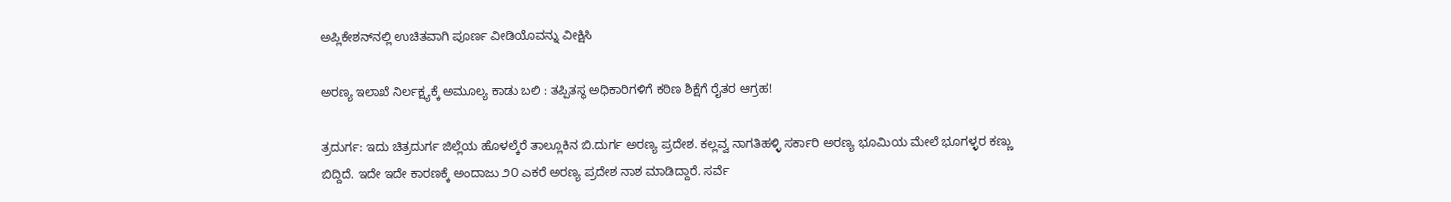ಅಪ್ಲಿಕೇಶನ್‌ನಲ್ಲಿ ಉಚಿತವಾಗಿ ಪೂರ್ಣ ವೀಡಿಯೊವನ್ನು ವೀಕ್ಷಿಸಿ

ಅರಣ್ಯ ಇಲಾಖೆ ನಿರ್ಲಕ್ಷ್ಯಕ್ಕೆ ಅಮೂಲ್ಯ ಕಾಡು ಬಲಿ : ತಪ್ಪಿತಸ್ಥ ಅಧಿಕಾರಿಗಳಿಗೆ ಕಠಿಣ ಶಿಕ್ಷೆಗೆ ರೈತರ ಆಗ್ರಹ!

ತ್ರದುರ್ಗ: ಇದು ಚಿತ್ರದುರ್ಗ ಜಿಲ್ಲೆಯ ಹೊಳಲ್ಕೆರೆ ತಾಲ್ಲೂಕಿನ ಬಿ.ದುರ್ಗ ಅರಣ್ಯ ಪ್ರದೇಶ. ಕಲ್ಲವ್ವ ನಾಗತಿಹಳ್ಳಿ ಸರ್ಕಾರಿ ಅರಣ್ಯ ಭೂಮಿಯ ಮೇಲೆ ಭೂಗಳ್ಳರ ಕಣ್ಣು ಬಿದ್ದಿದೆ. ಇದೇ ಇದೇ ಕಾರಣಕ್ಕೆ ಅಂದಾಜು ೨೦ ಎಕರೆ ಅರಣ್ಯ ಪ್ರದೇಶ ನಾಶ ಮಾಡಿದ್ದಾರೆ. ಸರ್ವೆ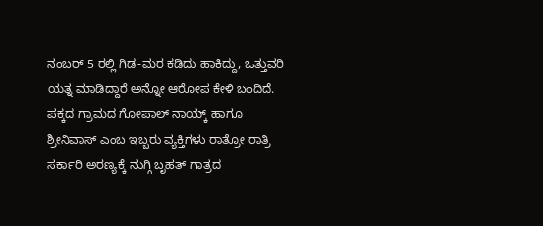ನಂಬರ್ 5 ರಲ್ಲಿ ಗಿಡ-ಮರ ಕಡಿದು ಹಾಕಿದ್ದು, ಒತ್ತುವರಿ ಯತ್ನ ಮಾಡಿದ್ದಾರೆ ಅನ್ನೋ ಆರೋಪ ಕೇಳಿ ಬಂದಿದೆ. ಪಕ್ಕದ ಗ್ರಾಮದ ಗೋಪಾಲ್ ನಾಯ್ಕ್ ಹಾಗೂ ಶ್ರೀನಿವಾಸ್ ಎಂಬ ಇಬ್ಬರು ವ್ಯಕ್ತಿಗಳು ರಾತ್ರೋ ರಾತ್ರಿ ಸರ್ಕಾರಿ ಅರಣ್ಯಕ್ಕೆ ನುಗ್ಗಿ ಬೃಹತ್ ಗಾತ್ರದ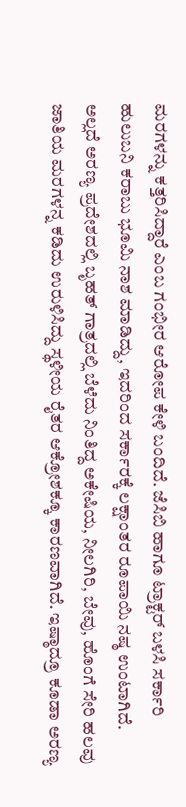ಮರಗಳನ್ನು ಕತ್ತರಿಸಿದ್ದಾರೆ ಎಂಬ ಗಂಭೀರ ಆರೋಪ ಕೇಳಿ ಬಂದಿದೆ. ಜೆಸಿಬಿ ಹಾಗೂ ಟ್ರಾಕ್ಟರ್ ಬಳಸಿ ಸರ್ಕಾರಿ ಹುಲುಬನಿ ಕರಾಬು ಭೂಮಿ ನಾಶ ಮಾಡಿದ್ದು, ಇದರಿಂದ ಸರ್ಕಾರಕ್ಕೆ ಲಕ್ಷಾಂತರ ರೂಪಾಯಿ ನಷ್ಠ ಉಂಟಾಗಿದೆ. ಅಲ್ಲದೆ ಅರಣ್ಯ ಪ್ರದೇಶದಲ್ಲಿ ಬೃಹತ್ ಗಾತ್ರದಲ್ಲಿ ಬೆಳೆದು ನಿಂತಿದ್ದ ಅಕೇಷಿಯ, ನೀಲಗಿರಿ, ಬೇವು, ಹೊಂಗೆ ಸೇರಿ ಹಲವು ಜಾತಿಯ ಮರಗಳನ್ನ ಕಡಿದು ಉರುಳಿಸಿದ್ದು ಸ್ಥಳೀಯ ರೈತರ ಆಕ್ರೋಶಕ್ಕೂ ಕಾರಣವಾಗಿದೆ. ಇಷ್ಠಾದ್ರೂ ಕೂಡಾ ಅರಣ್ಯ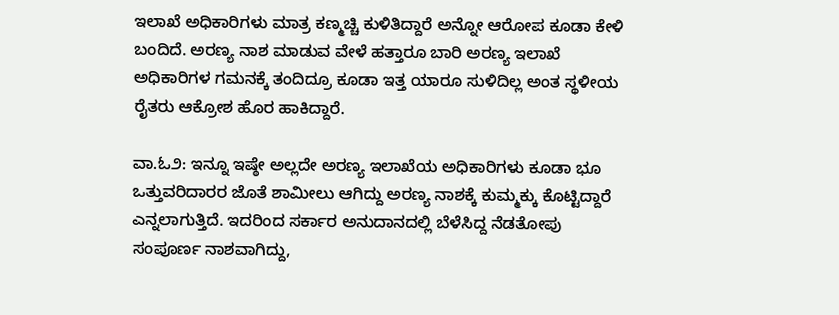ಇಲಾಖೆ ಅಧಿಕಾರಿಗಳು ಮಾತ್ರ ಕಣ್ಮಚ್ಚಿ ಕುಳಿತಿದ್ದಾರೆ ಅನ್ನೋ ಆರೋಪ ಕೂಡಾ ಕೇಳಿ ಬಂದಿದೆ. ಅರಣ್ಯ ನಾಶ ಮಾಡುವ ವೇಳೆ ಹತ್ತಾರೂ ಬಾರಿ ಅರಣ್ಯ ಇಲಾಖೆ ಅಧಿಕಾರಿಗಳ ಗಮನಕ್ಕೆ ತಂದಿದ್ರೂ ಕೂಡಾ ಇತ್ತ ಯಾರೂ ಸುಳಿದಿಲ್ಲ ಅಂತ ಸ್ಥಳೀಯ ರೈತರು ಆಕ್ರೋಶ ಹೊರ ಹಾಕಿದ್ದಾರೆ.

ವಾ.ಓ೨: ಇನ್ನೂ ಇಷ್ಠೇ ಅಲ್ಲದೇ ಅರಣ್ಯ ಇಲಾಖೆಯ ಅಧಿಕಾರಿಗಳು ಕೂಡಾ ಭೂ ಒತ್ತುವರಿದಾರರ ಜೊತೆ ಶಾಮೀಲು ಆಗಿದ್ದು ಅರಣ್ಯ ನಾಶಕ್ಕೆ ಕುಮ್ಮಕ್ಕು ಕೊಟ್ಟಿದ್ದಾರೆ ಎನ್ನಲಾಗುತ್ತಿದೆ. ಇದರಿಂದ ಸರ್ಕಾರ ಅನುದಾನದಲ್ಲಿ ಬೆಳೆಸಿದ್ದ ನೆಡತೋಪು ಸಂಪೂರ್ಣ ನಾಶವಾಗಿದ್ದು,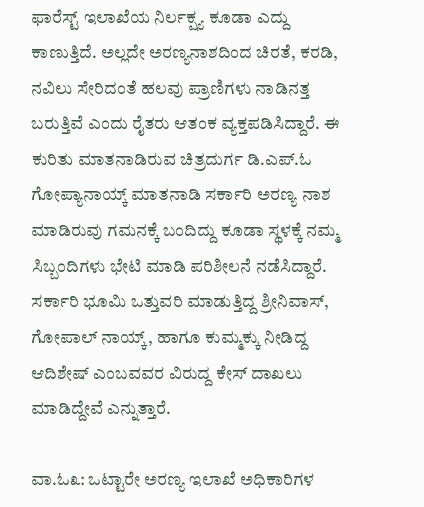ಫಾರೆಸ್ಟ್ ಇಲಾಖೆಯ ನಿರ್ಲಕ್ಷ್ಯ ಕೂಡಾ ಎದ್ದು ಕಾಣುತ್ತಿದೆ. ಅಲ್ಲದೇ ಅರಣ್ಯನಾಶದಿಂದ ಚಿರತೆ, ಕರಡಿ, ನವಿಲು ಸೇರಿದಂತೆ ಹಲವು ಪ್ರಾಣಿಗಳು ನಾಡಿನತ್ತ ಬರುತ್ತಿವೆ ಎಂದು ರೈತರು ಆತಂಕ ವ್ಯಕ್ತಪಡಿಸಿದ್ದಾರೆ. ಈ ಕುರಿತು ಮಾತನಾಡಿರುವ ಚಿತ್ರದುರ್ಗ ಡಿ.ಎಪ್.ಓ ಗೋಪ್ಯಾನಾಯ್ಕ್ ಮಾತನಾಡಿ ಸರ್ಕಾರಿ ಅರಣ್ಯ ನಾಶ ಮಾಡಿರುವು ಗಮನಕ್ಕೆ ಬಂದಿದ್ದು ಕೂಡಾ ಸ್ಥಳಕ್ಕೆ ನಮ್ಮ ಸಿಬ್ಬಂದಿಗಳು ಭೇಟಿ ಮಾಡಿ ಪರಿಶೀಲನೆ ನಡೆಸಿದ್ದಾರೆ. ಸರ್ಕಾರಿ ಭೂಮಿ ಒತ್ತುವರಿ ಮಾಡುತ್ತಿದ್ದ ಶ್ರೀನಿವಾಸ್, ಗೋಪಾಲ್ ನಾಯ್ಕ್, ಹಾಗೂ ಕುಮ್ಮಕ್ಕು ನೀಡಿದ್ದ ಆದಿಶೇಷ್ ಎಂಬವವರ ವಿರುದ್ದ ಕೇಸ್ ದಾಖಲು ಮಾಡಿದ್ದೇವೆ ಎನ್ನುತ್ತಾರೆ.

ವಾ.ಓ೩: ಒಟ್ಟಾರೇ ಅರಣ್ಯ ಇಲಾಖೆ ಅಧಿಕಾರಿಗಳ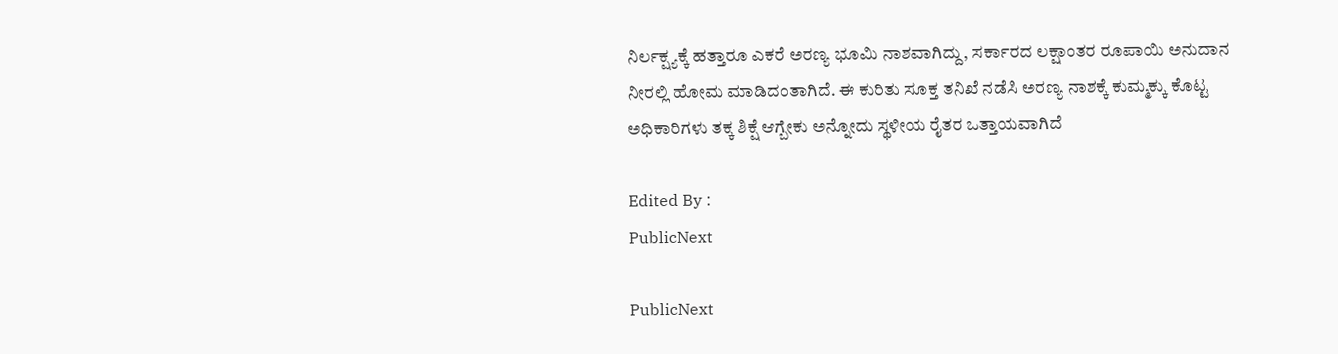ನಿರ್ಲಕ್ಷ್ಯಕ್ಕೆ ಹತ್ತಾರೂ ಎಕರೆ ಅರಣ್ಯ ಭೂಮಿ ನಾಶವಾಗಿದ್ದು, ಸರ್ಕಾರದ ಲಕ್ಷಾಂತರ ರೂಪಾಯಿ ಅನುದಾನ ನೀರಲ್ಲಿ ಹೋಮ ಮಾಡಿದಂತಾಗಿದೆ. ಈ ಕುರಿತು ಸೂಕ್ತ ತನಿಖೆ ನಡೆಸಿ ಅರಣ್ಯ ನಾಶಕ್ಕೆ ಕುಮ್ಮಕ್ಕು ಕೊಟ್ಟ ಅಧಿಕಾರಿಗಳು ತಕ್ಕ ಶಿಕ್ಷೆ ಆಗ್ಬೇಕು ಅನ್ನೋದು ಸ್ಥಳೀಯ ರೈತರ ಒತ್ತಾಯವಾಗಿದೆ

Edited By :
PublicNext

PublicNext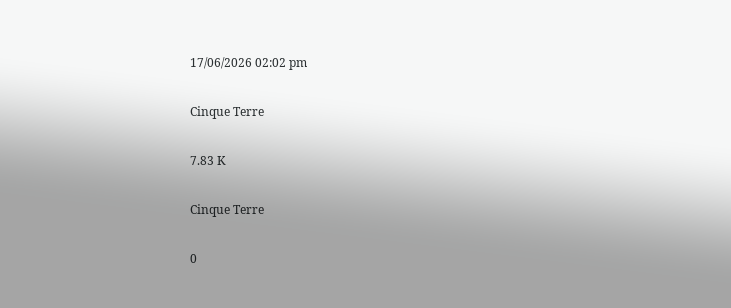17/06/2026 02:02 pm

Cinque Terre

7.83 K

Cinque Terre

0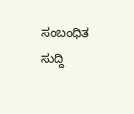ಸಂಬಂಧಿತ ಸುದ್ದಿ